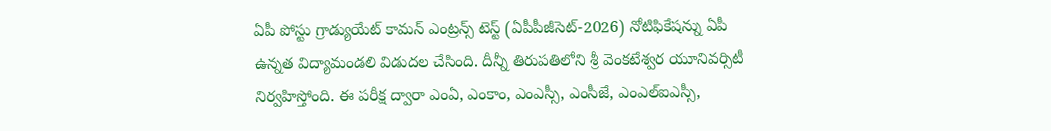ఏపీ పోస్టు గ్రాడ్యుయేట్ కామన్ ఎంట్రన్స్ టెస్ట్ (ఏపీపీజీసెట్-2026) నోటిఫికేషన్ను ఏపీ ఉన్నత విద్యామండలి విడుదల చేసింది. దీన్నీ తిరుపతిలోని శ్రీ వెంకటేశ్వర యూనివర్సిటీ నిర్వహిస్తోంది. ఈ పరీక్ష ద్వారా ఎంఏ, ఎంకాం, ఎంఎస్సీ, ఎంసీజే, ఎంఎల్ఐఎస్సీ,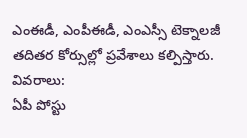ఎంఈడీ, ఎంపీఈడీ, ఎంఎస్సీ టెక్నాలజీ తదితర కోర్సుల్లో ప్రవేశాలు కల్పిస్తారు.
వివరాలు:
ఏపీ పోస్టు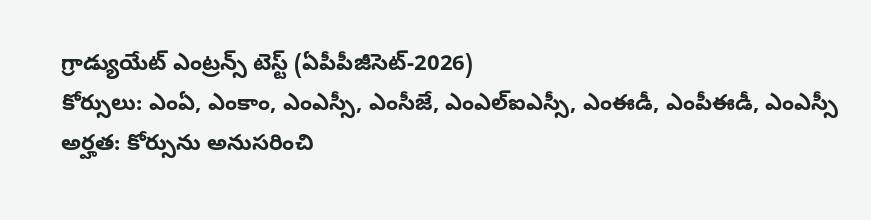గ్రాడ్యుయేట్ ఎంట్రన్స్ టెస్ట్ (ఏపీపీజీసెట్-2026)
కోర్సులు: ఎంఏ, ఎంకాం, ఎంఎస్సీ, ఎంసీజే, ఎంఎల్ఐఎస్సీ, ఎంఈడీ, ఎంపీఈడీ, ఎంఎస్సీ
అర్హత: కోర్సును అనుసరించి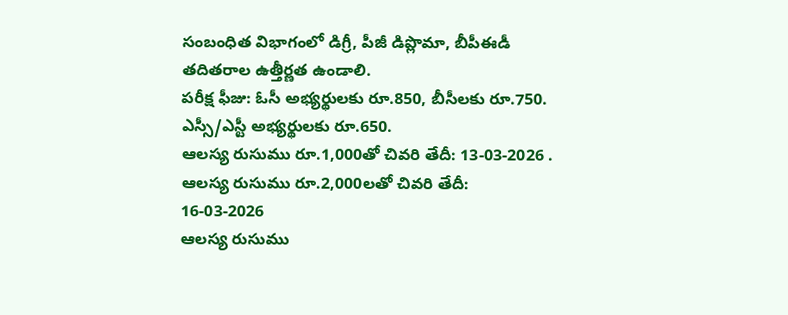సంబంధిత విభాగంలో డిగ్రీ, పీజీ డిప్లొమా, బీపీఈడీ తదితరాల ఉత్తీర్ణత ఉండాలి.
పరీక్ష ఫీజు: ఓసీ అభ్యర్థులకు రూ.850, బీసీలకు రూ.750. ఎస్సీ/ఎస్టీ అభ్యర్థులకు రూ.650.
ఆలస్య రుసుము రూ.1,000తో చివరి తేదీ: 13-03-2026 .
ఆలస్య రుసుము రూ.2,000లతో చివరి తేదీ: 16-03-2026
ఆలస్య రుసుము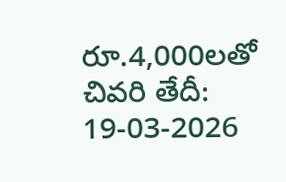రూ.4,000లతో చివరి తేదీ: 19-03-2026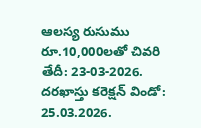ఆలస్య రుసుము రూ.10,000లతో చివరి తేదీ: 23-03-2026.
దరఖాస్తు కరెక్షన్ విండో: 25.03.2026.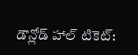డౌన్లోడ్ హాల్ టికెట్: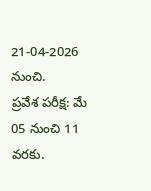21-04-2026 నుంచి.
ప్రవేశ పరీక్ష: మే 05 నుంచి 11 వరకు.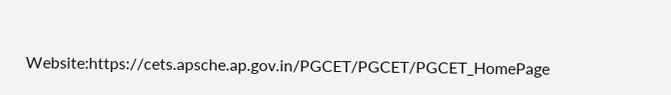Website:https://cets.apsche.ap.gov.in/PGCET/PGCET/PGCET_HomePage